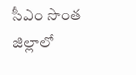సీఎం సొంత జిల్లాలో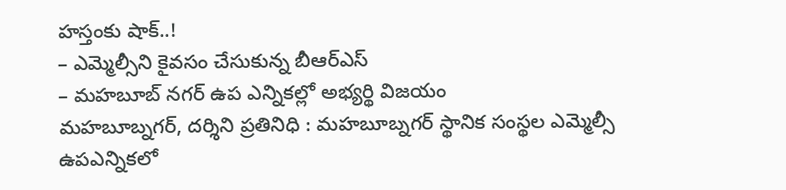హస్తంకు షాక్..!
– ఎమ్మెల్సీని కైవసం చేసుకున్న బీఆర్ఎస్
– మహబూబ్ నగర్ ఉప ఎన్నికల్లో అభ్యర్థి విజయం
మహబూబ్నగర్, దర్శిని ప్రతినిధి : మహబూబ్నగర్ స్థానిక సంస్థల ఎమ్మెల్సీ ఉపఎన్నికలో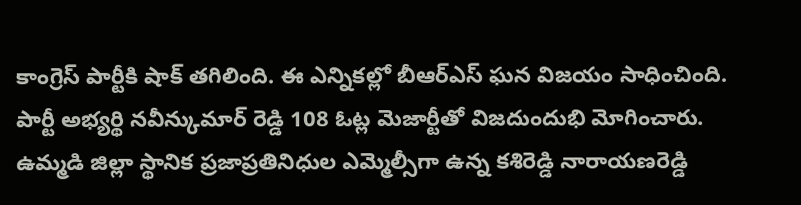కాంగ్రెస్ పార్టీకి షాక్ తగిలింది. ఈ ఎన్నికల్లో బీఆర్ఎస్ ఘన విజయం సాధించింది. పార్టీ అభ్యర్థి నవీన్కుమార్ రెడ్డి 108 ఓట్ల మెజార్టీతో విజదుందుభి మోగించారు. ఉమ్మడి జిల్లా స్థానిక ప్రజాప్రతినిధుల ఎమ్మెల్సీగా ఉన్న కశిరెడ్డి నారాయణరెడ్డి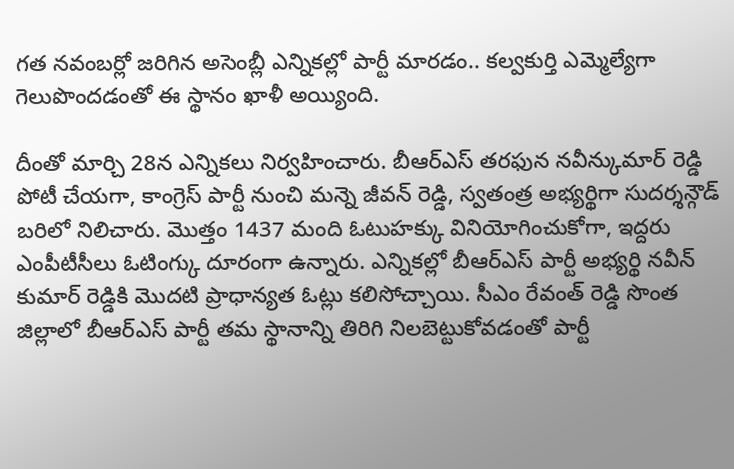గత నవంబర్లో జరిగిన అసెంబ్లీ ఎన్నికల్లో పార్టీ మారడం.. కల్వకుర్తి ఎమ్మెల్యేగా గెలుపొందడంతో ఈ స్థానం ఖాళీ అయ్యింది.

దీంతో మార్చి 28న ఎన్నికలు నిర్వహించారు. బీఆర్ఎస్ తరఫున నవీన్కుమార్ రెడ్డి పోటీ చేయగా, కాంగ్రెస్ పార్టీ నుంచి మన్నె జీవన్ రెడ్డి, స్వతంత్ర అభ్యర్థిగా సుదర్శన్గౌడ్ బరిలో నిలిచారు. మొత్తం 1437 మంది ఓటుహక్కు వినియోగించుకోగా, ఇద్దరు ఎంపీటీసీలు ఓటింగ్కు దూరంగా ఉన్నారు. ఎన్నికల్లో బీఆర్ఎస్ పార్టీ అభ్యర్థి నవీన్ కుమార్ రెడ్డికి మొదటి ప్రాధాన్యత ఓట్లు కలిసోచ్చాయి. సీఎం రేవంత్ రెడ్డి సొంత జిల్లాలో బీఆర్ఎస్ పార్టీ తమ స్థానాన్ని తిరిగి నిలబెట్టుకోవడంతో పార్టీ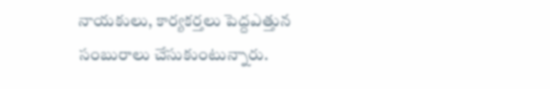నాయకులు, కార్యకర్తలు పెద్దఎత్తున సంబురాలు చేసుకుంటున్నారు.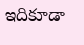ఇదికూడా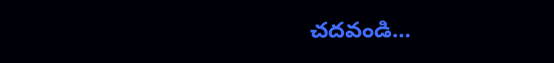చదవండి…